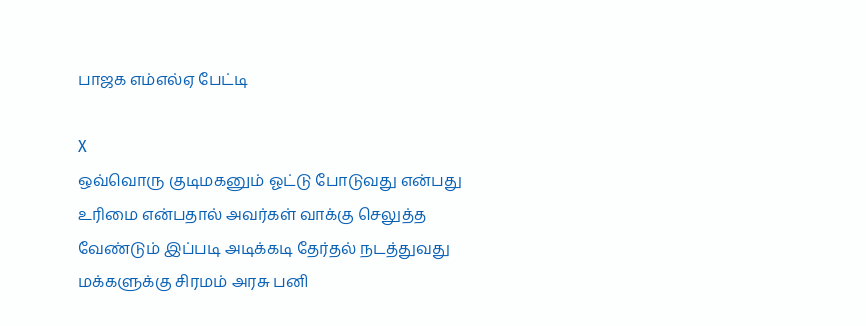பாஜக எம்எல்ஏ பேட்டி

X
ஒவ்வொரு குடிமகனும் ஓட்டு போடுவது என்பது உரிமை என்பதால் அவர்கள் வாக்கு செலுத்த வேண்டும் இப்படி அடிக்கடி தேர்தல் நடத்துவது மக்களுக்கு சிரமம் அரசு பனி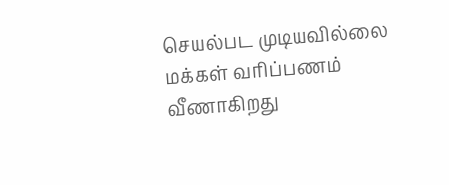செயல்பட முடியவில்லை மக்கள் வரிப்பணம் வீணாகிறது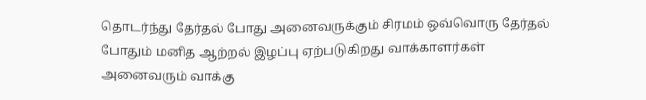தொடர்ந்து தேர்தல் போது அனைவருக்கும் சிரமம் ஒவ்வொரு தேர்தல் போதும் மனித ஆற்றல் இழப்பு ஏற்படுகிறது வாக்காளர்கள் அனைவரும் வாக்கு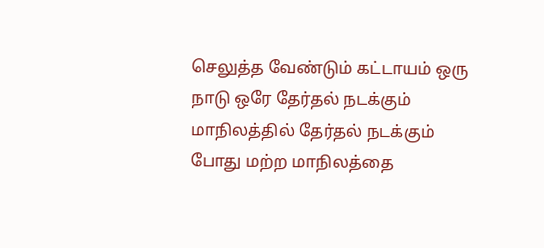செலுத்த வேண்டும் கட்டாயம் ஒரு நாடு ஒரே தேர்தல் நடக்கும் மாநிலத்தில் தேர்தல் நடக்கும் போது மற்ற மாநிலத்தை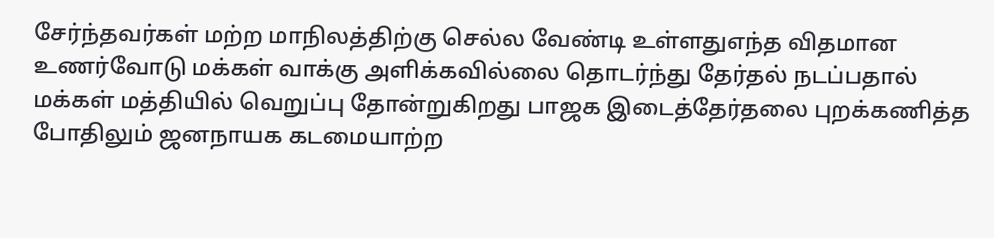சேர்ந்தவர்கள் மற்ற மாநிலத்திற்கு செல்ல வேண்டி உள்ளதுஎந்த விதமான உணர்வோடு மக்கள் வாக்கு அளிக்கவில்லை தொடர்ந்து தேர்தல் நடப்பதால் மக்கள் மத்தியில் வெறுப்பு தோன்றுகிறது பாஜக இடைத்தேர்தலை புறக்கணித்த போதிலும் ஜனநாயக கடமையாற்ற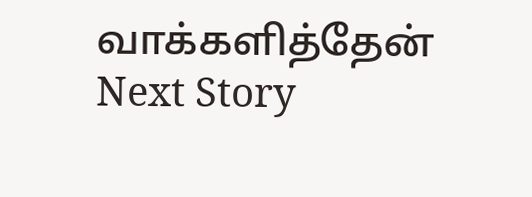வாக்களித்தேன்
Next Story